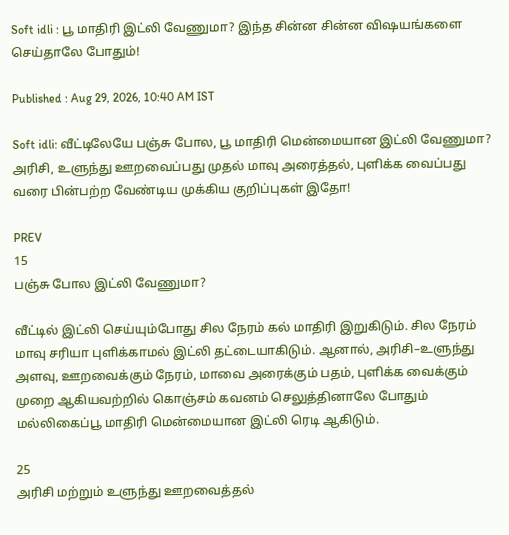Soft idli : பூ மாதிரி இட்லி வேணுமா? இந்த சின்ன சின்ன விஷயங்களை செய்தாலே போதும்!

Published : Aug 29, 2026, 10:40 AM IST

Soft idli: வீட்டிலேயே பஞ்சு போல, பூ மாதிரி மென்மையான இட்லி வேணுமா? அரிசி, உளுந்து ஊறவைப்பது முதல் மாவு அரைத்தல், புளிக்க வைப்பது வரை பின்பற்ற வேண்டிய முக்கிய குறிப்புகள் இதோ!

PREV
15
பஞ்சு போல இட்லி வேணுமா?

வீட்டில் இட்லி செய்யும்போது சில நேரம் கல் மாதிரி இறுகிடும். சில நேரம் மாவு சரியா புளிக்காமல் இட்லி தட்டையாகிடும். ஆனால், அரிசி–உளுந்து அளவு, ஊறவைக்கும் நேரம், மாவை அரைக்கும் பதம், புளிக்க வைக்கும் முறை ஆகியவற்றில் கொஞ்சம் கவனம் செலுத்தினாலே போதும் மல்லிகைப்பூ மாதிரி மென்மையான இட்லி ரெடி ஆகிடும்.

25
அரிசி மற்றும் உளுந்து ஊறவைத்தல்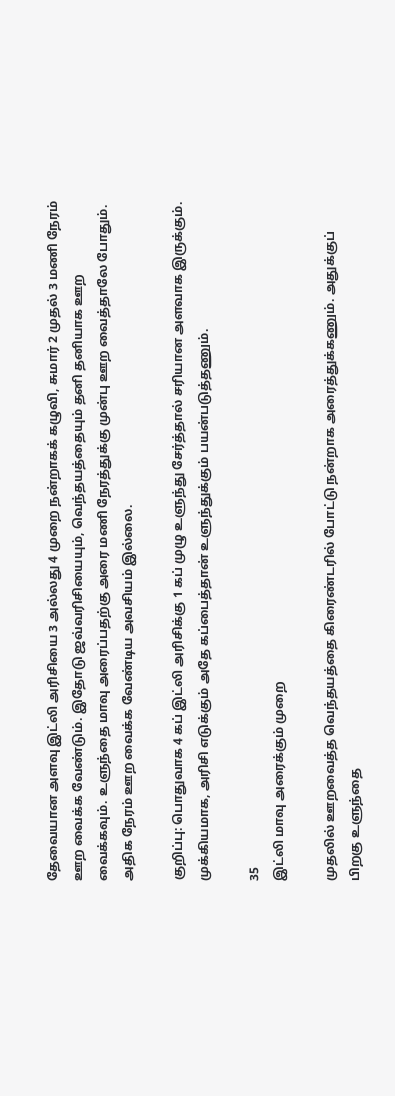தேவையான அளவு இட்லி அரிசியை 3 அல்லது 4 முறை நன்றாகக் கழுவி, சுமார் 2 முதல் 3 மணி நேரம் ஊற வைக்க வேண்டும். இதோடு ஜவ்வரிசியையும், வெந்தயத்தையும் தனி தனியாக ஊற வைக்கவும். உளுந்தை மாவு அரைப்பதற்கு அரை மணி நேரத்துக்கு முன்பு ஊற வைத்தாலே போதும். அதிக நேரம் ஊற வைக்க வேண்டிய அவசியம் இல்லை.

குறிப்பு: பொதுவாக 4 கப் இட்லி அரிசிக்கு 1 கப் முழு உளுந்து சேர்த்தால் சரியான அளவாக இருக்கும். முக்கியமாக, அரிசி எடுக்கும் அதே கப்பைத்தான் உளுந்துக்கும் பயன்படுத்தணும்.

35
இட்லி மாவு அரைக்கும் முறை

முதலில் ஊறவைத்த வெந்தயத்தை கிரைண்டரில் போட்டு நன்றாக அரைத்துக்கணும். அதுக்குப் பிறகு உளுந்தை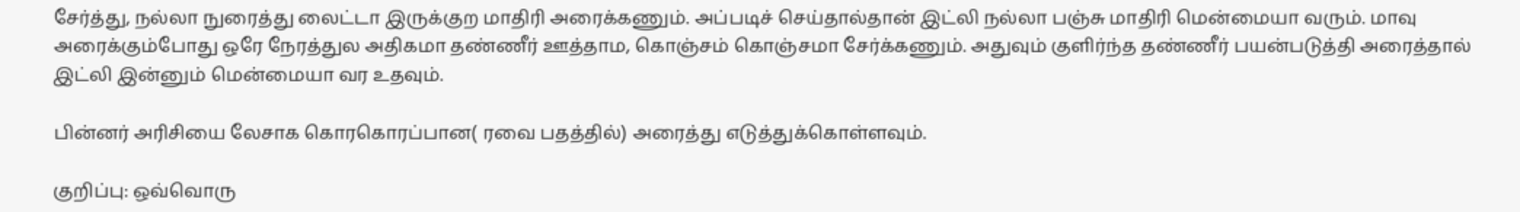சேர்த்து, நல்லா நுரைத்து லைட்டா இருக்குற மாதிரி அரைக்கணும். அப்படிச் செய்தால்தான் இட்லி நல்லா பஞ்சு மாதிரி மென்மையா வரும். மாவு அரைக்கும்போது ஒரே நேரத்துல அதிகமா தண்ணீர் ஊத்தாம, கொஞ்சம் கொஞ்சமா சேர்க்கணும். அதுவும் குளிர்ந்த தண்ணீர் பயன்படுத்தி அரைத்தால் இட்லி இன்னும் மென்மையா வர உதவும்.

பின்னர் அரிசியை லேசாக கொரகொரப்பான( ரவை பதத்தில்) அரைத்து எடுத்துக்கொள்ளவும்.

குறிப்பு: ஒவ்வொரு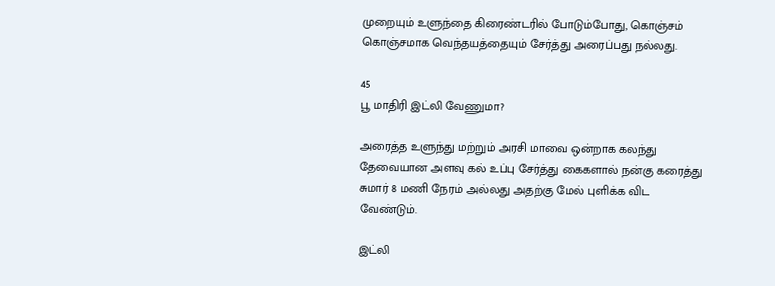முறையும் உளுந்தை கிரைண்டரில் போடும்போது, கொஞ்சம் கொஞ்சமாக வெந்தயத்தையும் சேர்த்து அரைப்பது நல்லது.

45
பூ மாதிரி இட்லி வேணுமா?

அரைத்த உளுந்து மற்றும் அரசி மாவை ஒன்றாக கலந்து தேவையான அளவு கல் உப்பு சேர்த்து கைகளால் நன்கு கரைத்து சுமார் 8 மணி நேரம் அல்லது அதற்கு மேல் புளிக்க விட வேண்டும்.

இட்லி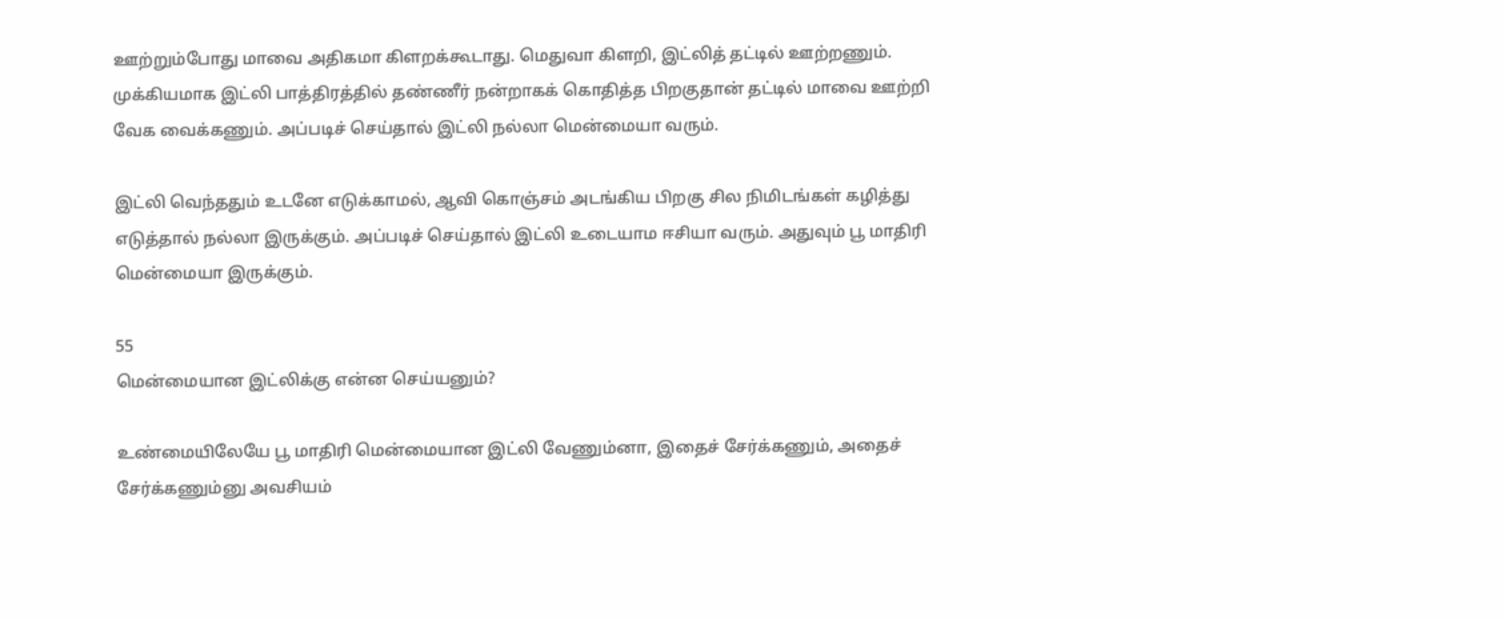ஊற்றும்போது மாவை அதிகமா கிளறக்கூடாது. மெதுவா கிளறி, இட்லித் தட்டில் ஊற்றணும். முக்கியமாக இட்லி பாத்திரத்தில் தண்ணீர் நன்றாகக் கொதித்த பிறகுதான் தட்டில் மாவை ஊற்றி வேக வைக்கணும். அப்படிச் செய்தால் இட்லி நல்லா மென்மையா வரும்.

இட்லி வெந்ததும் உடனே எடுக்காமல், ஆவி கொஞ்சம் அடங்கிய பிறகு சில நிமிடங்கள் கழித்து எடுத்தால் நல்லா இருக்கும். அப்படிச் செய்தால் இட்லி உடையாம ஈசியா வரும். அதுவும் பூ மாதிரி மென்மையா இருக்கும்.

55
மென்மையான இட்லிக்கு என்ன செய்யனும்?

உண்மையிலேயே பூ மாதிரி மென்மையான இட்லி வேணும்னா, இதைச் சேர்க்கணும், அதைச் சேர்க்கணும்னு அவசியம்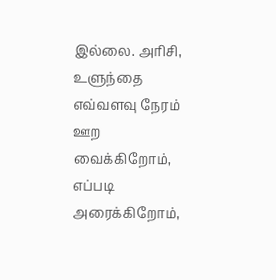இல்லை. அரிசி, உளுந்தை எவ்வளவு நேரம் ஊற வைக்கிறோம், எப்படி அரைக்கிறோம்,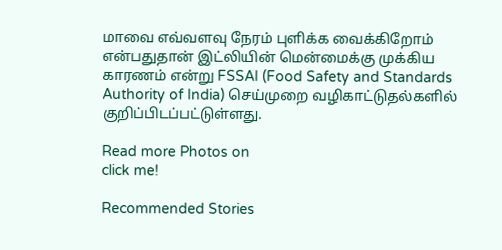மாவை எவ்வளவு நேரம் புளிக்க வைக்கிறோம் என்பதுதான் இட்லியின் மென்மைக்கு முக்கிய காரணம் என்று FSSAI (Food Safety and Standards Authority of India) செய்முறை வழிகாட்டுதல்களில் குறிப்பிடப்பட்டுள்ளது.

Read more Photos on
click me!

Recommended Stories